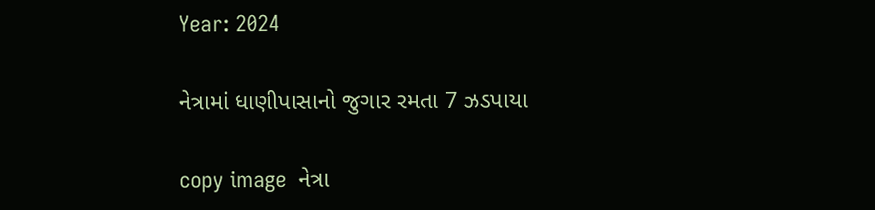Year: 2024

નેત્રામાં ધાણીપાસાનો જુગાર રમતા 7 ઝડપાયા

copy image  નેત્રા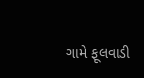ગામે ફૂલવાડી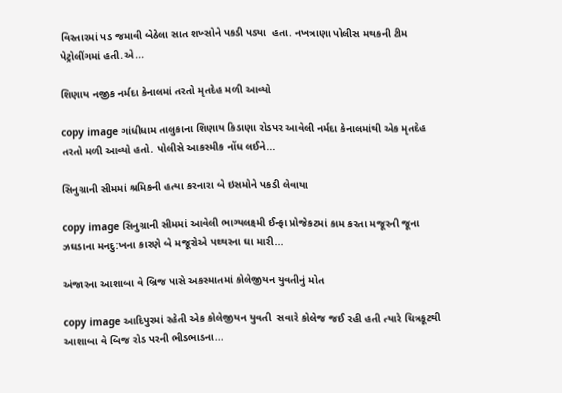વિસ્તારમાં પડ જમાવી બેઠેલા સાત શખ્સોને પકડી પડ્યા  હતા. નખત્રાણા પોલીસ મથકની ટીમ પેટ્રોલીંગમાં હતી.એ...

શિણાય નજીક નર્મદા કેનાલમાં તરતો મૃતદેહ મળી આવ્યો

copy image ગાંધીધામ તાલુકાના શિણાય કિડાણા રોડપર આવેલી નર્મદા કેનાલમાંથી એક મૃતદેહ તરતો મળી આવ્યો હતો. પોલીસે આકસ્મીક નોંધ લઈને...

સિનુગ્રાની સીમમાં શ્રમિકની હત્યા કરનારા બે ઇસમોને પકડી લેવાયા

copy image સિનુગ્રાની સીમમાં આવેલી ભાગ્યલક્ષ્મી ઈન્ફા પ્રોજેકટમાં કામ કરતા મજૂરની જૂના ઝઘડાના મનદુ:ખના કારણે બે મજૂરોએ પથ્થરના ઘા મારી...

અંજારના આશાબા વે બ્રિજ પાસે અકસ્માતમાં કોલેજીયન યુવતીનું મોત

copy image આદિપુરમાં રહેતી એક કોલેજીયન યુવતી  સવારે કોલેજ જઈ રહી હતી ત્યારે ચિત્રકૂટથી આશાબા વે બિજ રોડ પરની ભીડભાડના...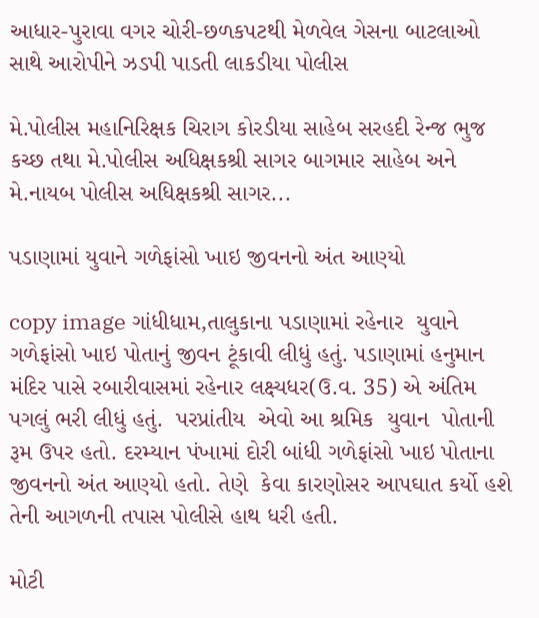આધાર-પુરાવા વગર ચોરી-છળકપટથી મેળવેલ ગેસના બાટલાઓ સાથે આરોપીને ઝડપી પાડતી લાકડીયા પોલીસ

મે.પોલીસ મહાનિરિક્ષક ચિરાગ કોરડીયા સાહેબ સરહદી રેન્જ ભુજ કચ્છ તથા મે.પોલીસ અધિક્ષકશ્રી સાગર બાગમાર સાહેબ અને મે.નાયબ પોલીસ અધિક્ષકશ્રી સાગર...

પડાણામાં યુવાને ગળેફાંસો ખાઇ જીવનનો અંત આણ્યો

copy image ગાંધીધામ,તાલુકાના પડાણામાં રહેનાર  યુવાને ગળેફાંસો ખાઇ પોતાનું જીવન ટૂંકાવી લીધું હતું. પડાણામાં હનુમાન  મંદિર પાસે રબારીવાસમાં રહેનાર લક્ષ્યધર(ઉ.વ. 35) એ અંતિમ પગલું ભરી લીધું હતું.  પરપ્રાંતીય  એવો આ શ્રમિક  યુવાન  પોતાની રૂમ ઉપર હતો. દરમ્યાન પંખામાં દોરી બાંધી ગળેફાંસો ખાઇ પોતાના જીવનનો અંત આણ્યો હતો. તેણે  કેવા કારણોસર આપઘાત કર્યો હશે તેની આગળની તપાસ પોલીસે હાથ ધરી હતી.

મોટી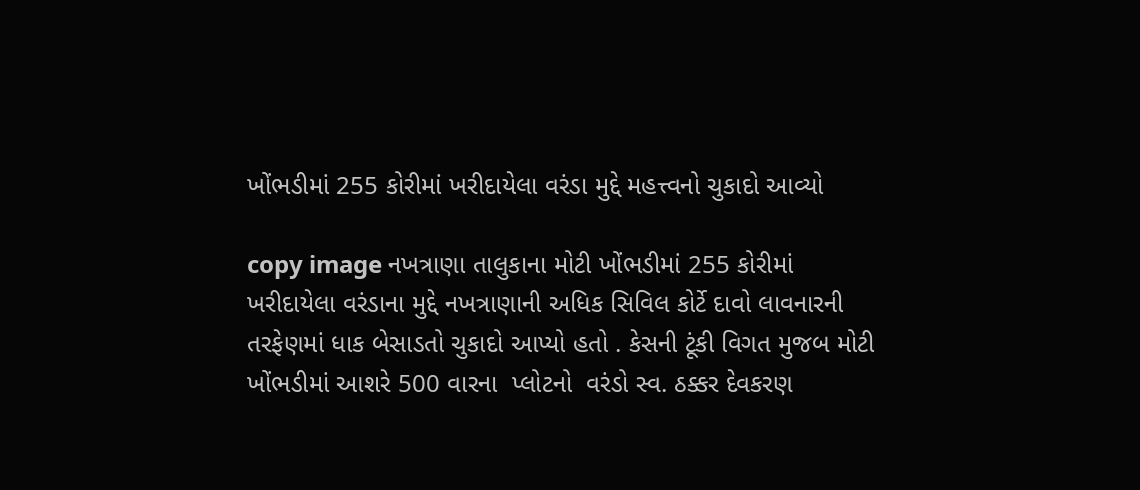ખોંભડીમાં 255 કોરીમાં ખરીદાયેલા વરંડા મુદ્દે મહત્ત્વનો ચુકાદો આવ્યો

copy image નખત્રાણા તાલુકાના મોટી ખોંભડીમાં 255 કોરીમાં ખરીદાયેલા વરંડાના મુદ્દે નખત્રાણાની અધિક સિવિલ કોર્ટે દાવો લાવનારની તરફેણમાં ધાક બેસાડતો ચુકાદો આપ્યો હતો . કેસની ટૂંકી વિગત મુજબ મોટી ખોંભડીમાં આશરે 500 વારના  પ્લોટનો  વરંડો સ્વ. ઠક્કર દેવકરણ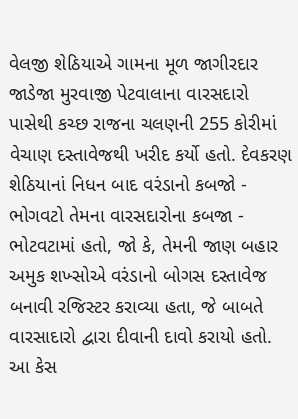વેલજી શેઠિયાએ ગામના મૂળ જાગીરદાર જાડેજા મુરવાજી પેટવાલાના વારસદારો પાસેથી કચ્છ રાજના ચલણની 255 કોરીમાં વેચાણ દસ્તાવેજથી ખરીદ કર્યો હતો. દેવકરણ શેઠિયાનાં નિધન બાદ વરંડાનો કબજો - ભોગવટો તેમના વારસદારોના કબજા - ભોટવટામાં હતો, જો કે, તેમની જાણ બહાર અમુક શખ્સોએ વરંડાનો બોગસ દસ્તાવેજ બનાવી રજિસ્ટર કરાવ્યા હતા, જે બાબતે વારસાદારો દ્વારા દીવાની દાવો કરાયો હતો. આ કેસ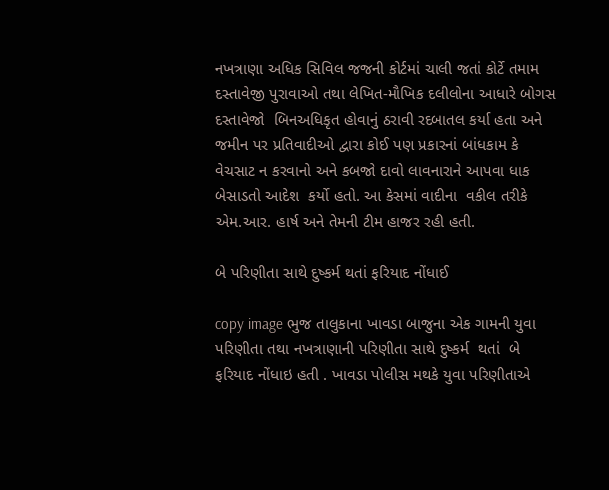નખત્રાણા અધિક સિવિલ જજની કોર્ટમાં ચાલી જતાં કોર્ટે તમામ દસ્તાવેજી પુરાવાઓ તથા લેખિત-મૌખિક દલીલોના આધારે બોગસ દસ્તાવેજો  બિનઅધિકૃત હોવાનું ઠરાવી રદબાતલ કર્યા હતા અને જમીન પર પ્રતિવાદીઓ દ્વારા કોઈ પણ પ્રકારનાં બાંધકામ કે વેચસાટ ન કરવાનો અને કબજો દાવો લાવનારાને આપવા ધાક બેસાડતો આદેશ  કર્યો હતો. આ કેસમાં વાદીના  વકીલ તરીકે  એમ.આર. હાર્ષ અને તેમની ટીમ હાજર રહી હતી.

બે પરિણીતા સાથે દુષ્કર્મ થતાં ફરિયાદ નોંધાઈ

copy image ભુજ તાલુકાના ખાવડા બાજુના એક ગામની યુવા પરિણીતા તથા નખત્રાણાની પરિણીતા સાથે દુષ્કર્મ  થતાં  બે ફરિયાદ નોંધાઇ હતી . ખાવડા પોલીસ મથકે યુવા પરિણીતાએ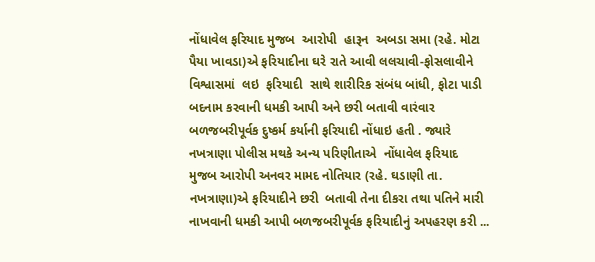નોંધાવેલ ફરિયાદ મુજબ  આરોપી  હારૂન  અબડા સમા (રહે. મોટા પૈયા ખાવડા)એ ફરિયાદીના ઘરે રાતે આવી લલચાવી-ફોસલાવીને વિશ્વાસમાં  લઇ  ફરિયાદી  સાથે શારીરિક સંબંધ બાંધી, ફોટા પાડી બદનામ કરવાની ધમકી આપી અને છરી બતાવી વારંવાર  બળજબરીપૂર્વક દુષ્કર્મ કર્યાની ફરિયાદી નોંધાઇ હતી . જ્યારે નખત્રાણા પોલીસ મથકે અન્ય પરિણીતાએ  નોંધાવેલ ફરિયાદ મુજબ આરોપી અનવર મામદ નોતિયાર (રહે. ઘડાણી તા. નખત્રાણા)એ ફરિયાદીને છરી  બતાવી તેના દીકરા તથા પતિને મારી નાખવાની ધમકી આપી બળજબરીપૂર્વક ફરિયાદીનું અપહરણ કરી ...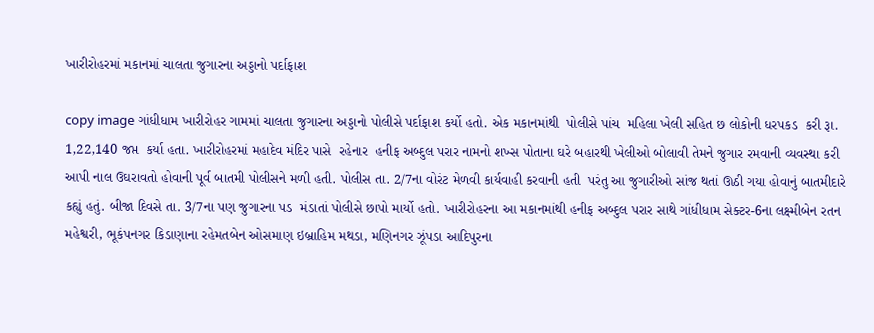ખારીરોહરમાં મકાનમાં ચાલતા જુગારના અડ્ડાનો પર્દાફાશ

copy image ગાંધીધામ ખારીરોહર ગામમાં ચાલતા જુગારના અડ્ડાનો પોલીસે પર્દાફાશ કર્યો હતો. એક મકાનમાંથી  પોલીસે પાંચ  મહિલા ખેલી સહિત છ લોકોની ધરપકડ  કરી રૂા. 1,22,140 જપ્ત  કર્યા હતા. ખારીરોહરમાં મહાદેવ મંદિર પાસે  રહેનાર  હનીફ અબ્દુલ પરાર નામનો શખ્સ પોતાના ઘરે બહારથી ખેલીઓ બોલાવી તેમને જુગાર રમવાની વ્યવસ્થા કરી આપી નાલ ઉઘરાવતો હોવાની પૂર્વ બાતમી પોલીસને મળી હતી. પોલીસ તા. 2/7ના વોરંટ મેળવી કાર્યવાહી કરવાની હતી  પરંતુ આ જુગારીઓ સાંજ થતાં ઊઠી ગયા હોવાનું બાતમીદારે કહ્યું હતું. બીજા દિવસે તા. 3/7ના પણ જુગારના પડ  મંડાતાં પોલીસે છાપો માર્યો હતો. ખારીરોહરના આ મકાનમાંથી હનીફ અબ્દુલ પરાર સાથે ગાંધીધામ સેક્ટર-6ના લક્ષ્મીબેન રતન મહેશ્વરી, ભૂકંપનગર કિડાણાના રહેમતબેન ઓસમાણ ઇબ્રાહિમ મથડા, મણિનગર ઝૂંપડા આદિપુરના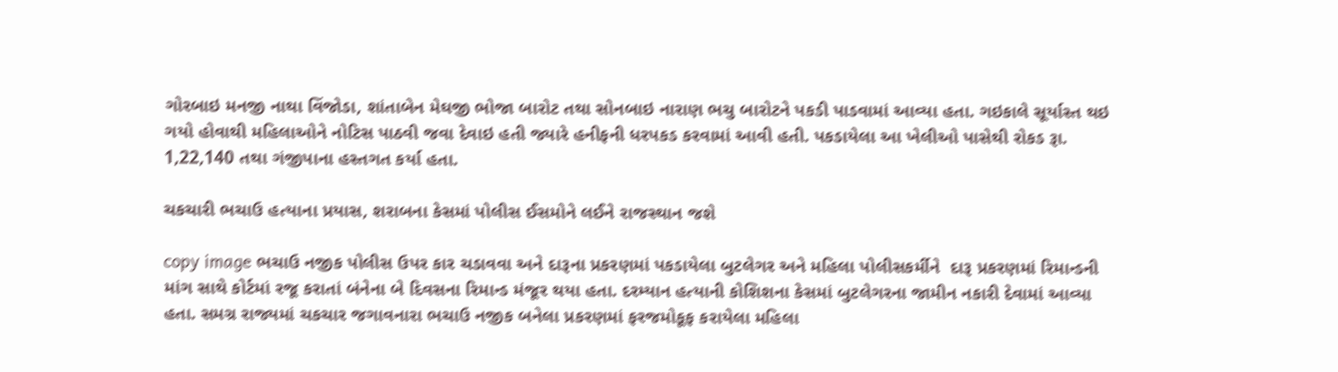ગોરબાઇ મનજી નાથા વિંજોડા, શાંતાબેન મેઘજી ભોજા બારોટ તથા સોનબાઇ નારાણ ભચુ બારોટને પકડી પાડવામાં આવ્યા હતા. ગઇકાલે સૂર્યાસ્ત થઇ ગયો હોવાથી મહિલાઓને નોટિસ પાઠવી જવા દેવાઇ હતી જ્યારે હનીફની ધરપકડ કરવામાં આવી હતી. પકડાયેલા આ ખેલીઓ પાસેથી રોકડ રૂા. 1,22,140 તથા ગંજીપાના હસ્તગત કર્યા હતા.

ચકચારી ભચાઉ હત્યાના પ્રયાસ, શરાબના કેસમાં પોલીસ ઈસમોને લઈને રાજસ્થાન જશે

copy image ભચાઉ નજીક પોલીસ ઉપર કાર ચડાવવા અને દારૂના પ્રકરણમાં પકડાયેલા બુટલેગર અને મહિલા પોલીસકર્મીને  દારૂ પ્રકરણમાં રિમાન્ડની માંગ સાથે કોર્ટમાં રજૂ કરાતાં બંનેના બે દિવસના રિમાન્ડ મંજૂર થયા હતા. દરમ્યાન હત્યાની કોશિશના કેસમાં બુટલેગરના જામીન નકારી દેવામાં આવ્યા હતા. સમગ્ર રાજ્યમાં ચકચાર જગાવનારા ભચાઉ નજીક બનેલા પ્રકરણમાં ફરજમોકૂફ કરાયેલા મહિલા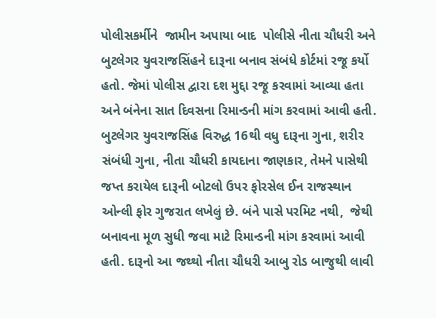પોલીસકર્મીને  જામીન અપાયા બાદ  પોલીસે નીતા ચૌધરી અને બુટલેગર યુવરાજસિંહને દારૂના બનાવ સંબંધે કોર્ટમાં રજૂ કર્યો હતો. જેમાં પોલીસ દ્વારા દશ મુદ્દા રજૂ કરવામાં આવ્યા હતા અને બંનેના સાત દિવસના રિમાન્ડની માંગ કરવામાં આવી હતી. બુટલેગર યુવરાજસિંહ વિરુદ્ધ 16થી વધુ દારૂના ગુના, શરીર સંબંધી ગુના, નીતા ચૌધરી કાયદાના જાણકાર, તેમને પાસેથી જપ્ત કરાયેલ દારૂની બોટલો ઉપર ફોરસેલ ઈન રાજસ્થાન ઓન્લી ફોર ગુજરાત લખેલું છે. બંને પાસે પરમિટ નથી,  જેથી બનાવના મૂળ સુધી જવા માટે રિમાન્ડની માંગ કરવામાં આવી હતી. દારૂનો આ જથ્થો નીતા ચૌધરી આબુ રોડ બાજુથી લાવી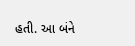હતી. આ બંને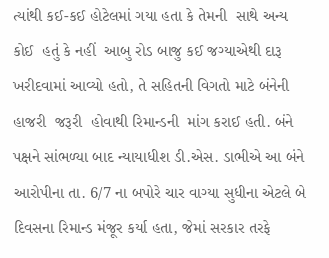ત્યાંથી કઈ-કઈ હોટેલમાં ગયા હતા કે તેમની  સાથે અન્ય  કોઈ  હતું કે નહીં  આબુ રોડ બાજુ કઈ જગ્યાએથી દારૂ ખરીદવામાં આવ્યો હતો, તે સહિતની વિગતો માટે બંનેની હાજરી  જરૂરી  હોવાથી રિમાન્ડની  માંગ કરાઈ હતી. બંને પક્ષને સાંભળ્યા બાદ ન્યાયાધીશ ડી.એસ. ડાભીએ આ બંને આરોપીના તા. 6/7 ના બપોરે ચાર વાગ્યા સુધીના એટલે બે દિવસના રિમાન્ડ મંજૂર કર્યા હતા, જેમાં સરકાર તરફે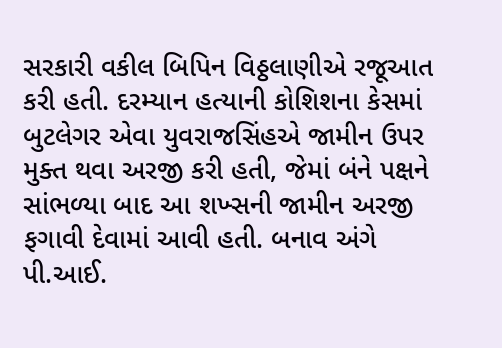સરકારી વકીલ બિપિન વિઠ્ઠલાણીએ રજૂઆત કરી હતી. દરમ્યાન હત્યાની કોશિશના કેસમાં બુટલેગર એવા યુવરાજસિંહએ જામીન ઉપર મુક્ત થવા અરજી કરી હતી, જેમાં બંને પક્ષને સાંભળ્યા બાદ આ શખ્સની જામીન અરજી ફગાવી દેવામાં આવી હતી. બનાવ અંગે પી.આઈ.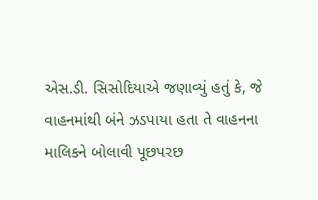એસ.ડી. સિસોદિયાએ જણાવ્યું હતું કે, જે વાહનમાંથી બંને ઝડપાયા હતા તે વાહનના માલિકને બોલાવી પૂછપરછ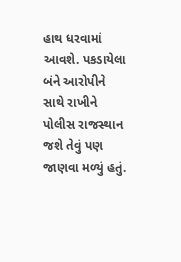હાથ ધરવામાં આવશે. પકડાયેલા બંને આરોપીને સાથે રાખીને પોલીસ રાજસ્થાન જશે તેવું પણ જાણવા મળ્યું હતું.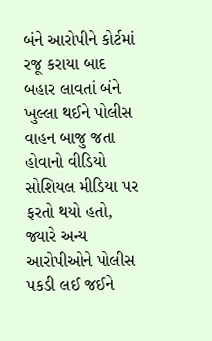બંને આરોપીને કોર્ટમાં રજૂ કરાયા બાદ બહાર લાવતાં બંને ખુલ્લા થઈને પોલીસ વાહન બાજુ જતા હોવાનો વીડિયો સોશિયલ મીડિયા પર ફરતો થયો હતો, જ્યારે અન્ય આરોપીઓને પોલીસ પકડી લઈ જઈને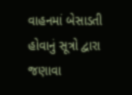વાહનમાં બેસાડતી હોવાનું સૂત્રો દ્વારા  જણાવા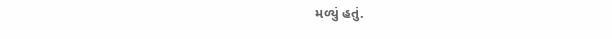મળ્યું હતું.